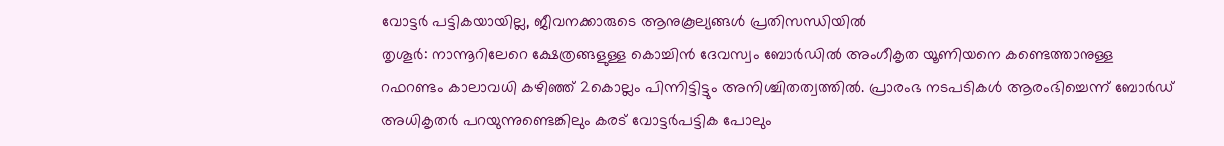വോട്ടർ പട്ടികയായില്ല, ജീവനക്കാരുടെ ആനുകൂല്യങ്ങൾ പ്രതിസന്ധിയിൽ
തൃശൂർ: നാന്നൂറിലേറെ ക്ഷേത്രങ്ങളുള്ള കൊച്ചിൻ ദേവസ്വം ബോർഡിൽ അംഗീകൃത യൂണിയനെ കണ്ടെത്താനുള്ള റഫറണ്ടം കാലാവധി കഴിഞ്ഞ് 2കൊല്ലം പിന്നിട്ടിട്ടും അനിശ്ചിതത്വത്തിൽ. പ്രാരംഭ നടപടികൾ ആരംഭിച്ചെന്ന് ബോർഡ് അധികൃതർ പറയുന്നുണ്ടെങ്കിലും കരട് വോട്ടർപട്ടിക പോലും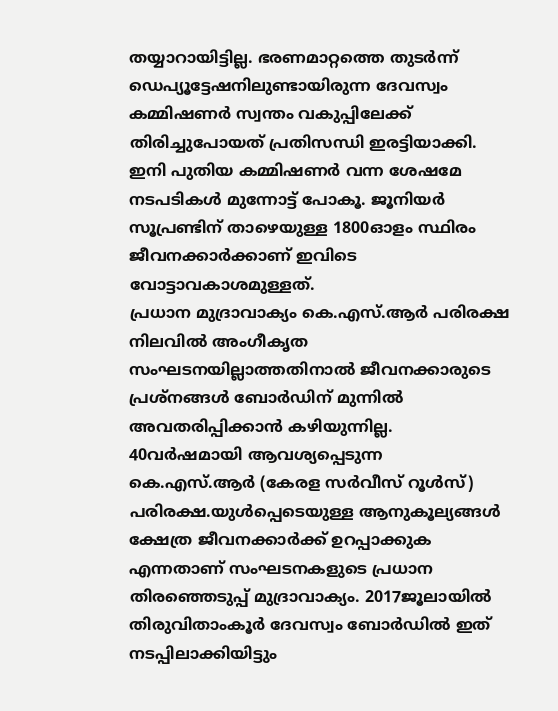തയ്യാറായിട്ടില്ല. ഭരണമാറ്റത്തെ തുടർന്ന് ഡെപ്യൂട്ടേഷനിലുണ്ടായിരുന്ന ദേവസ്വം കമ്മിഷണർ സ്വന്തം വകുപ്പിലേക്ക് തിരിച്ചുപോയത് പ്രതിസന്ധി ഇരട്ടിയാക്കി. ഇനി പുതിയ കമ്മിഷണർ വന്ന ശേഷമേ നടപടികൾ മുന്നോട്ട് പോകൂ. ജൂനിയർ സൂപ്രണ്ടിന് താഴെയുള്ള 1800ഓളം സ്ഥിരം ജീവനക്കാർക്കാണ് ഇവിടെ വോട്ടാവകാശമുള്ളത്.
പ്രധാന മുദ്രാവാക്യം കെ.എസ്.ആർ പരിരക്ഷ
നിലവിൽ അംഗീകൃത സംഘടനയില്ലാത്തതിനാൽ ജീവനക്കാരുടെ പ്രശ്നങ്ങൾ ബോർഡിന് മുന്നിൽ അവതരിപ്പിക്കാൻ കഴിയുന്നില്ല. 40വർഷമായി ആവശ്യപ്പെടുന്ന കെ.എസ്.ആർ (കേരള സർവീസ് റൂൾസ്) പരിരക്ഷ.യുൾപ്പെടെയുള്ള ആനുകൂല്യങ്ങൾ ക്ഷേത്ര ജീവനക്കാർക്ക് ഉറപ്പാക്കുക എന്നതാണ് സംഘടനകളുടെ പ്രധാന തിരഞ്ഞെടുപ്പ് മുദ്രാവാക്യം. 2017ജൂലായിൽ തിരുവിതാംകൂർ ദേവസ്വം ബോർഡിൽ ഇത് നടപ്പിലാക്കിയിട്ടും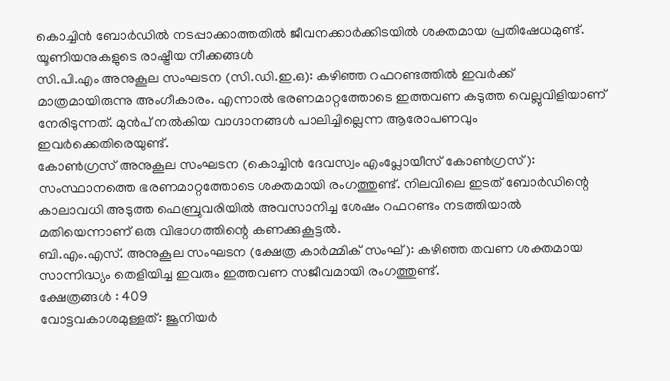കൊച്ചിൻ ബോർഡിൽ നടപ്പാക്കാത്തതിൽ ജീവനക്കാർക്കിടയിൽ ശക്തമായ പ്രതിഷേധമുണ്ട്.
യൂണിയനുകളുടെ രാഷ്ട്രീയ നീക്കങ്ങൾ
സി.പി.എം അനുകൂല സംഘടന (സി.ഡി.ഇ.ഒ): കഴിഞ്ഞ റഫറണ്ടത്തിൽ ഇവർക്ക് മാത്രമായിരുന്നു അംഗീകാരം. എന്നാൽ ഭരണമാറ്റത്തോടെ ഇത്തവണ കടുത്ത വെല്ലുവിളിയാണ് നേരിടുന്നത്. മുൻപ് നൽകിയ വാഗ്ദാനങ്ങൾ പാലിച്ചില്ലെന്ന ആരോപണവും ഇവർക്കെതിരെയുണ്ട്.
കോൺഗ്രസ് അനുകൂല സംഘടന (കൊച്ചിൻ ദേവസ്വം എംപ്ലോയീസ് കോൺഗ്രസ്): സംസ്ഥാനത്തെ ഭരണമാറ്റത്തോടെ ശക്തമായി രംഗത്തുണ്ട്. നിലവിലെ ഇടത് ബോർഡിന്റെ കാലാവധി അടുത്ത ഫെബ്രുവരിയിൽ അവസാനിച്ച ശേഷം റഫറണ്ടം നടത്തിയാൽ മതിയെന്നാണ് ഒരു വിഭാഗത്തിന്റെ കണക്കുകൂട്ടൽ.
ബി.എം.എസ്. അനുകൂല സംഘടന (ക്ഷേത്ര കാർമ്മിക് സംഘ്): കഴിഞ്ഞ തവണ ശക്തമായ സാന്നിദ്ധ്യം തെളിയിച്ച ഇവരും ഇത്തവണ സജീവമായി രംഗത്തുണ്ട്.
ക്ഷേത്രങ്ങൾ : 409
വോട്ടവകാശമുള്ളത്: ജൂനിയർ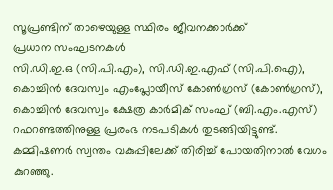സൂപ്രണ്ടിന് താഴെയുള്ള സ്ഥിരം ജീവനക്കാർക്ക്
പ്രധാന സംഘടനകൾ
സി.ഡി.ഇ.ഒ (സി.പി.എം), സി.ഡി.ഇ.എഫ് (സി.പി.ഐ), കൊച്ചിൻ ദേവസ്വം എംപ്ലോയീസ് കോൺഗ്രസ് (കോൺഗ്രസ്), കൊച്ചിൻ ദേവസ്വം ക്ഷേത്ര കാർമിക് സംഘ് (ബി.എം.എസ്)
റഫറണ്ടത്തിനുള്ള പ്രരംഭ നടപടികൾ തുടങ്ങിയിട്ടുണ്ട്. കമ്മിഷണർ സ്വന്തം വകുപ്പിലേക്ക് തിരിച്ച് പോയതിനാൽ വേഗം കുറഞ്ഞു.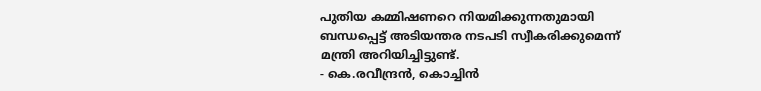പുതിയ കമ്മിഷണറെ നിയമിക്കുന്നതുമായി ബന്ധപ്പെട്ട് അടിയന്തര നടപടി സ്വീകരിക്കുമെന്ന് മന്ത്രി അറിയിച്ചിട്ടുണ്ട്.
- കെ.രവീന്ദ്രൻ, കൊച്ചിൻ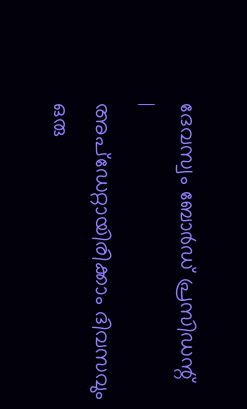ദേവസ്വം ബോർഡ് പ്രസിഡന്റ്
|
അപ്ഡേറ്റായിരിക്കാം ദിവസവും
ഒരു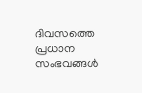ദിവസത്തെ പ്രധാന സംഭവങ്ങൾ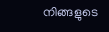നിങ്ങളുടെ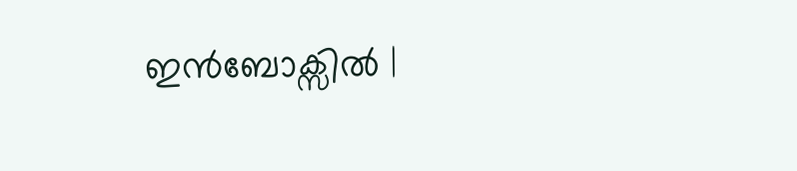ഇൻബോക്സിൽ |